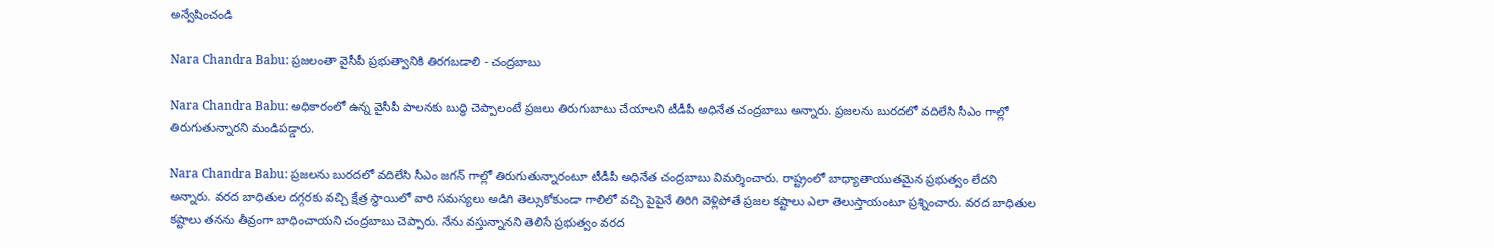అన్వేషించండి

Nara Chandra Babu: ప్రజలంతా వైసీపీ ప్రభుత్వానికి తిరగబడాలి - చంద్రబాబు

Nara Chandra Babu: అధికారంలో ఉన్న వైసీపీ పాలనకు బుద్ధి చెప్పాలంటే ప్రజలు తిరుగుబాటు చేయాలని టీడీపీ అధినేత చంద్రబాబు అన్నారు. ప్రజలను బురదలో వదిలేసి సీఎం గాల్లో తిరుగుతున్నారని మండిపడ్డారు.

Nara Chandra Babu: ప్రజలను బురదలో వదిలేసి సీఎం జగన్ గాల్లో తిరుగుతున్నారంటూ టీడీపీ అధినేత చంద్రబాబు విమర్శించారు. రాష్ట్రంలో బాధ్యాతాయుతమైన ప్రభుత్వం లేదని అన్నారు. వరద బాధితుల దగ్గరకు వచ్చి క్షేత్ర స్థాయిలో వారి సమస్యలు అడిగి తెల్సుకోకుండా గాలిలో వచ్చి పైపైనే తిరిగి వెళ్లిపోతే ప్రజల కష్టాలు ఎలా తెలుస్తాయంటూ ప్రశ్నించారు. వరద బాధితుల కష్టాలు తనను తీవ్రంగా బాధించాయని చంద్రబాబు చెప్పారు. నేను వస్తున్నానని తెలిసే ప్రభుత్వం వరద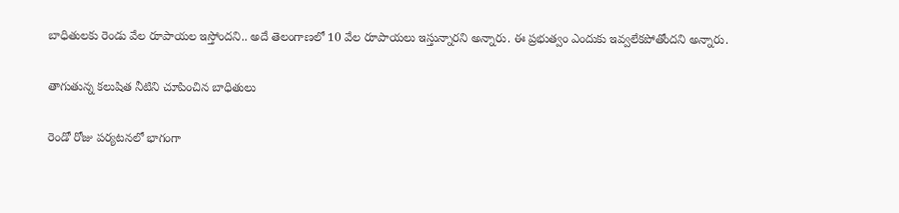బాధితులకు రెండు వేల రూపాయల ఇస్తోందని.. అదే తెలంగాణలో 10 వేల రూపాయలు ఇస్తున్నారని అన్నారు. ఈ ప్రభుత్వం ఎందుకు ఇవ్వలేకపోతోందని అన్నారు.

తాగుతున్న కలుషిత నీటిని చూపించిన బాధితులు

రెండో రోజు పర్యటనలో భాగంగా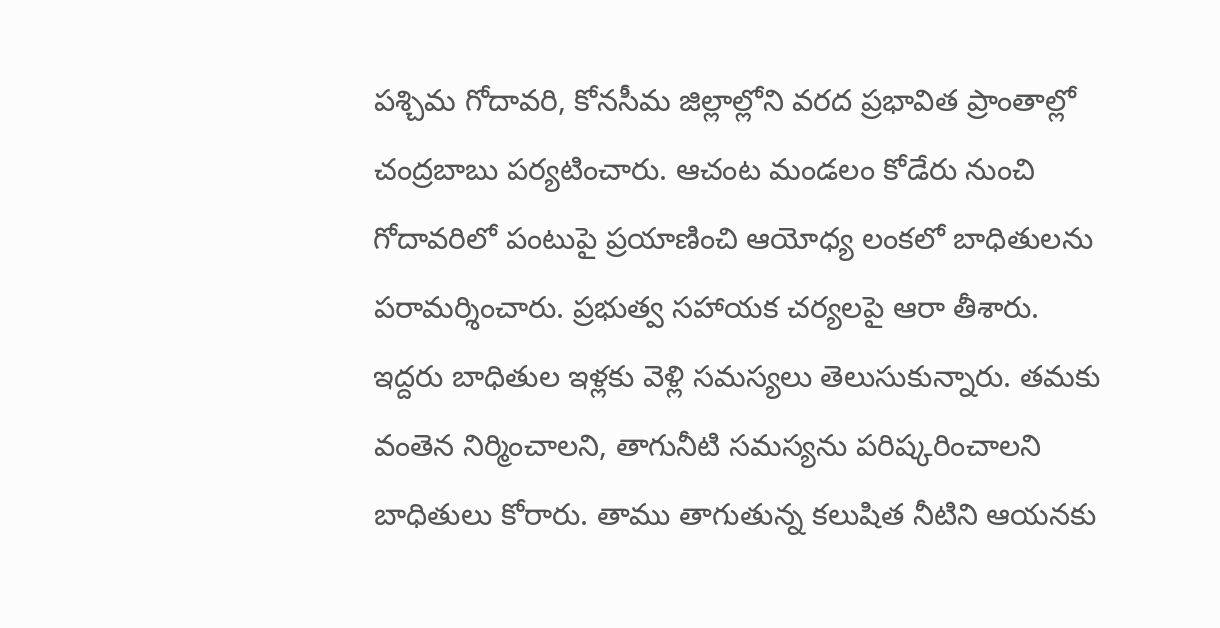పశ్చిమ గోదావరి, కోనసీమ జిల్లాల్లోని వరద ప్రభావిత ప్రాంతాల్లో చంద్రబాబు పర్యటించారు. ఆచంట మండలం కోడేరు నుంచి గోదావరిలో పంటుపై ప్రయాణించి ఆయోధ్య లంకలో బాధితులను పరామర్శించారు. ప్రభుత్వ సహాయక చర్యలపై ఆరా తీశారు. ఇద్దరు బాధితుల ఇళ్లకు వెళ్లి సమస్యలు తెలుసుకున్నారు. తమకు వంతెన నిర్మించాలని, తాగునీటి సమస్యను పరిష్కరించాలని బాధితులు కోరారు. తాము తాగుతున్న కలుషిత నీటిని ఆయనకు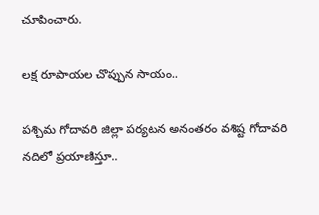చూపించారు.

లక్ష రూపాయల చొప్పున సాయం..

పశ్చిమ గోదావరి జిల్లా పర్యటన అనంతరం వశిష్ట గోదావరి నదిలో ప్రయాణిస్తూ..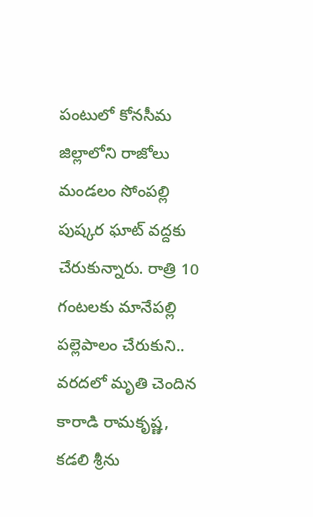పంటులో కోనసీమ జిల్లాలోని రాజోలు మండలం సోంపల్లి పుష్కర ఘాట్ వద్దకు చేరుకున్నారు. రాత్రి 10 గంటలకు మానేపల్లి పల్లెపాలం చేరుకుని.. వరదలో మృతి చెందిన కారాడి రామకృష్ణ, కడలి శ్రీను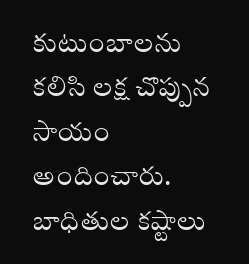కుటుంబాలను కలిసి లక్ష చొప్పున సాయం అందించారు. బాధితుల కష్టాలు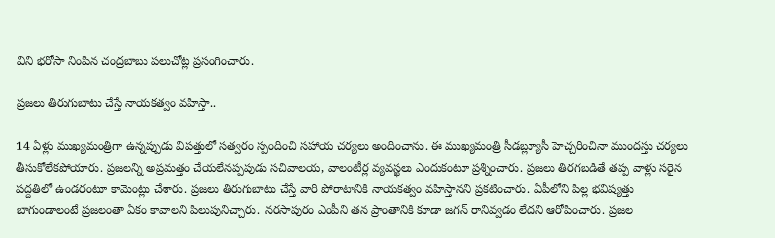విని భరోసా నింపిన చంద్రబాబు పలుచోట్ల ప్రసంగించారు.

ప్రజలు తిరుగుబాటు చేస్తే నాయకత్వం వహిస్తా..

14 ఏళ్లు ముఖ్యమంత్రిగా ఉన్నప్పుడు విపత్తులో సత్వరం స్పందించి సహాయ చర్యలు అందించాను. ఈ ముఖ్యమంత్రి సీడబ్ల్యూసీ హెచ్చరించినా ముందస్తు చర్యలు తీసుకోలేకపోయారు. ప్రజలన్ని అప్రమత్తం చేయలేనప్పపుడు సచివాలయ, వాలంటీర్ల వ్యవస్ఖలు ఎందుకంటూ ప్రశ్నించారు. ప్రజలు తిరగబడితే తప్ప వాళ్లు సరైన పద్దతిలో ఉండరంటూ కామెంట్లు చేశారు. ప్రజలు తిరుగుబాటు చేస్తే వారి పోరాటానికి నాయకత్వం వహిస్తానని ప్రకటించారు. ఏపీలోని పిల్ల భవిష్యత్తు బాగుండాలంటే ప్రజలంతా ఏకం కావాలని పిలుపునిచ్చారు. నరసాపురం ఎంపీని తన ప్రాంతానికి కూడా జగన్ రానివ్వడం లేదని ఆరోపించారు. ప్రజల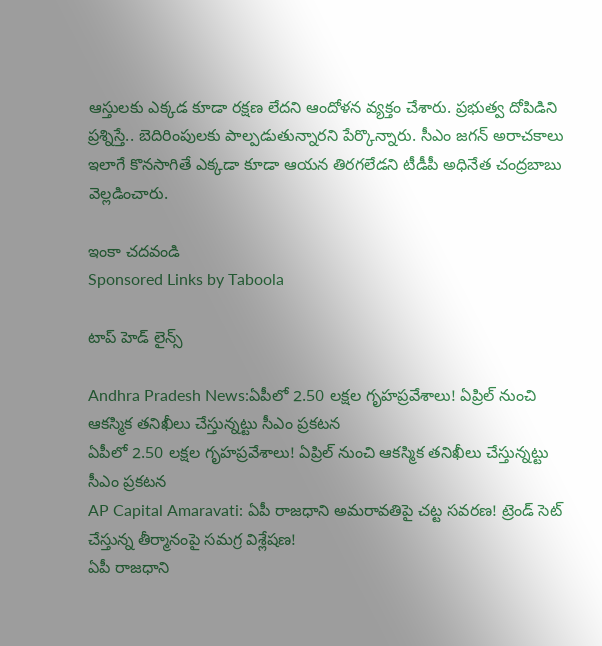ఆస్తులకు ఎక్కడ కూడా రక్షణ లేదని ఆందోళన వ్యక్తం చేశారు. ప్రభుత్వ దోపిడిని ప్రశ్నిస్తే.. బెదిరింపులకు పాల్పడుతున్నారని పేర్కొన్నారు. సీఎం జగన్ అరాచకాలు ఇలాగే కొనసాగితే ఎక్కడా కూడా ఆయన తిరగలేడని టీడీపీ అధినేత చంద్రబాబు వెల్లడించారు.

ఇంకా చదవండి
Sponsored Links by Taboola

టాప్ హెడ్ లైన్స్

Andhra Pradesh News:ఏపీలో 2.50 లక్షల గృహప్రవేశాలు! ఏప్రిల్‌ నుంచి ఆకస్మిక తనిఖీలు చేస్తున్నట్టు సీఎం ప్రకటన
ఏపీలో 2.50 లక్షల గృహప్రవేశాలు! ఏప్రిల్‌ నుంచి ఆకస్మిక తనిఖీలు చేస్తున్నట్టు సీఎం ప్రకటన
AP Capital Amaravati: ఏపీ రాజధాని అమరావతిపై చట్ట సవరణ! ట్రెండ్‌ సెట్ చేస్తున్న తీర్మానంపై సమగ్ర విశ్లేషణ!
ఏపీ రాజధాని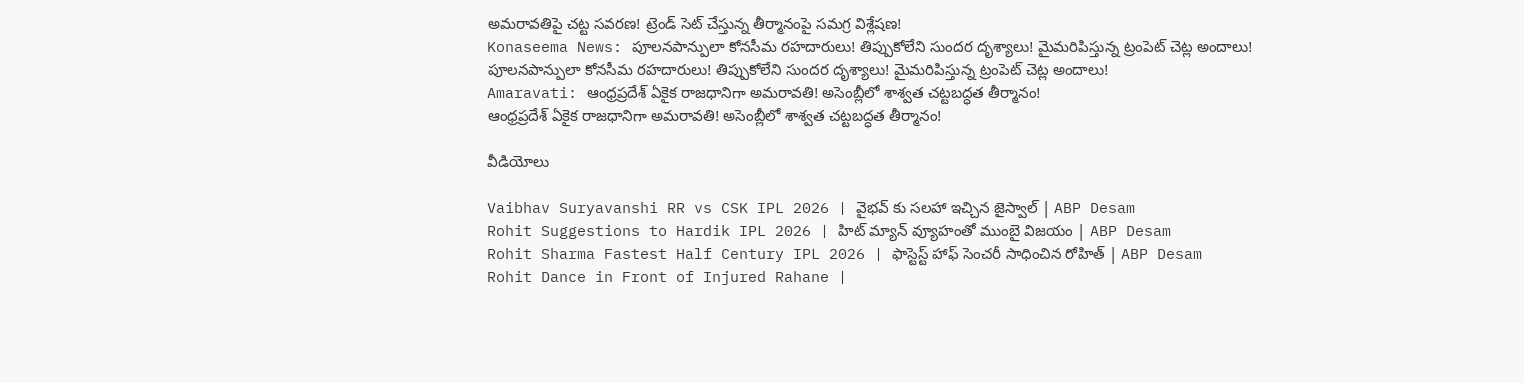అమరావతిపై చట్ట సవరణ! ట్రెండ్‌ సెట్ చేస్తున్న తీర్మానంపై సమగ్ర విశ్లేషణ!
Konaseema News: పూలనపాన్పులా కోనసీమ రహదారులు! తిప్పుకోలేని సుందర దృశ్యాలు! మైమరిపిస్తున్న ట్రంపెట్ చెట్ల అందాలు!
పూలనపాన్పులా కోనసీమ రహదారులు! తిప్పుకోలేని సుందర దృశ్యాలు! మైమరిపిస్తున్న ట్రంపెట్ చెట్ల అందాలు!
Amaravati: ఆంధ్రప్రదేశ్‌ ఏకైక రాజధానిగా అమరావతి! అసెంబ్లీలో శాశ్వత చట్టబద్ధత తీర్మానం!
ఆంధ్రప్రదేశ్‌ ఏకైక రాజధానిగా అమరావతి! అసెంబ్లీలో శాశ్వత చట్టబద్ధత తీర్మానం!

వీడియోలు

Vaibhav Suryavanshi RR vs CSK IPL 2026 | వైభవ్ కు సలహా ఇచ్చిన జైస్వాల్ | ABP Desam
Rohit Suggestions to Hardik IPL 2026 | హిట్ మ్యాన్ వ్యూహంతో ముంబై విజయం | ABP Desam
Rohit Sharma Fastest Half Century IPL 2026 | ఫాస్టెస్ట్ హాఫ్ సెంచరీ సాధించిన రోహిత్ | ABP Desam
Rohit Dance in Front of Injured Rahane |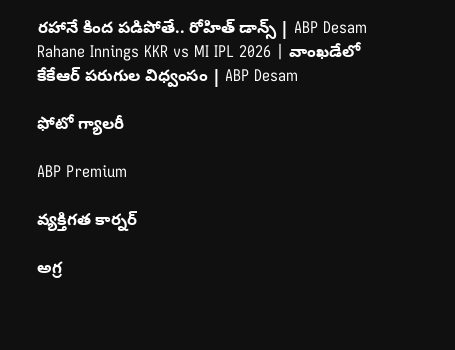రహానే కింద పడిపోతే.. రోహిత్ డాన్స్ | ABP Desam
Rahane Innings KKR vs MI IPL 2026 | వాంఖడేలో కేకేఆర్ పరుగుల విధ్వంసం | ABP Desam

ఫోటో గ్యాలరీ

ABP Premium

వ్యక్తిగత కార్నర్

అగ్ర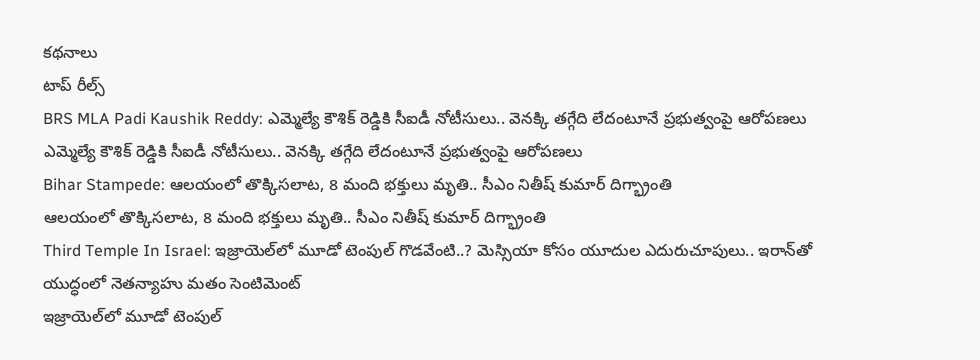కథనాలు
టాప్ రీల్స్
BRS MLA Padi Kaushik Reddy: ఎమ్మెల్యే కౌశిక్ రెడ్డికి సీఐడీ నోటీసులు.. వెనక్కి తగ్గేది లేదంటూనే ప్రభుత్వంపై ఆరోపణలు
ఎమ్మెల్యే కౌశిక్ రెడ్డికి సీఐడీ నోటీసులు.. వెనక్కి తగ్గేది లేదంటూనే ప్రభుత్వంపై ఆరోపణలు
Bihar Stampede: ఆలయంలో తొక్కిసలాట, 8 మంది భక్తులు మృతి.. సీఎం నితీష్ కుమార్ దిగ్భ్రాంతి
ఆలయంలో తొక్కిసలాట, 8 మంది భక్తులు మృతి.. సీఎం నితీష్ కుమార్ దిగ్భ్రాంతి
Third Temple In Israel: ఇజ్రాయెల్‌లో మూడో టెంపుల్ గొడవేంటి..? మెస్సియా కోసం యూదుల ఎదురుచూపులు.. ఇరాన్‌తో యుద్ధంలో నెతన్యాహు మతం సెంటిమెంట్
ఇజ్రాయెల్‌లో మూడో టెంపుల్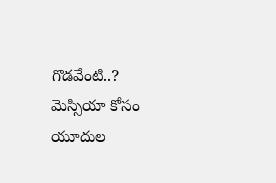గొడవేంటి..? మెస్సియా కోసం యూదుల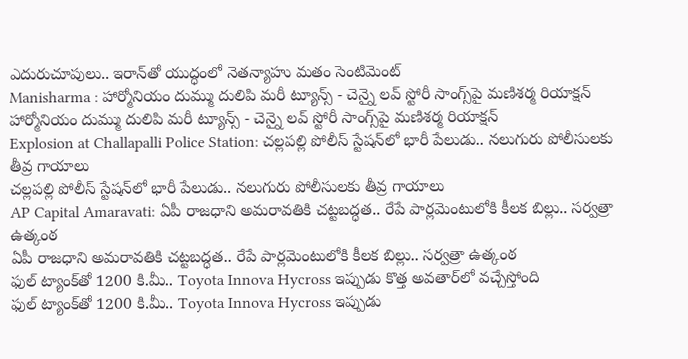ఎదురుచూపులు.. ఇరాన్‌తో యుద్ధంలో నెతన్యాహు మతం సెంటిమెంట్
Manisharma : హార్మోనియం దుమ్ము దులిపి మరీ ట్యూన్స్ - చెన్నై లవ్ స్టోరీ సాంగ్స్‌పై మణిశర్మ రియాక్షన్
హార్మోనియం దుమ్ము దులిపి మరీ ట్యూన్స్ - చెన్నై లవ్ స్టోరీ సాంగ్స్‌పై మణిశర్మ రియాక్షన్
Explosion at Challapalli Police Station: చల్లపల్లి పోలీస్ స్టేషన్‌లో భారీ పేలుడు.. నలుగురు పోలీసులకు తీవ్ర గాయాలు
చల్లపల్లి పోలీస్ స్టేషన్‌లో భారీ పేలుడు.. నలుగురు పోలీసులకు తీవ్ర గాయాలు
AP Capital Amaravati: ఏపీ రాజధాని అమరావతికి చట్టబద్ధత.. రేపే పార్లమెంటులోకి కీలక బిల్లు.. సర్వత్రా ఉత్కంఠ
ఏపీ రాజధాని అమరావతికి చట్టబద్ధత.. రేపే పార్లమెంటులోకి కీలక బిల్లు.. సర్వత్రా ఉత్కంఠ
ఫుల్ ట్యాంక్‌తో 1200 కి.మీ.. Toyota Innova Hycross ఇప్పుడు కొత్త అవతార్‌లో వచ్చేస్తోంది
ఫుల్ ట్యాంక్‌తో 1200 కి.మీ.. Toyota Innova Hycross ఇప్పుడు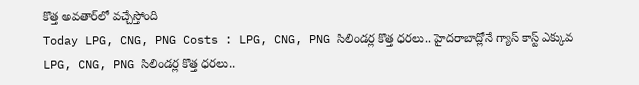కొత్త అవతార్‌లో వచ్చేస్తోంది
Today LPG, CNG, PNG Costs : LPG, CNG, PNG సిలిండర్ల కొత్త ధరలు.. హైదరాబాద్లోనే గ్యాస్ కాస్ట్ ఎక్కువ
LPG, CNG, PNG సిలిండర్ల కొత్త ధరలు..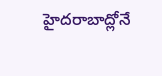హైదరాబాద్లోనే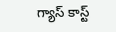గ్యాస్ కాస్ట్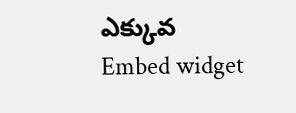ఎక్కువ
Embed widget